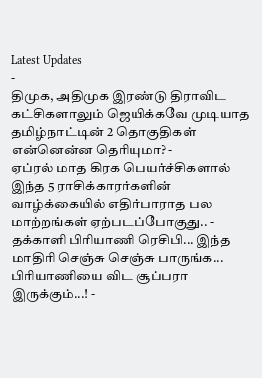Latest Updates
-
திமுக, அதிமுக இரண்டு திராவிட கட்சிகளாலும் ஜெயிக்கவே முடியாத தமிழ்நாட்டின் 2 தொகுதிகள் என்னென்ன தெரியுமா? -
ஏப்ரல் மாத கிரக பெயர்ச்சிகளால் இந்த 5 ராசிக்காரர்களின் வாழ்க்கையில் எதிர்பாராத பல மாற்றங்கள் ஏற்படப்போகுது.. -
தக்காளி பிரியாணி ரெசிபி... இந்த மாதிரி செஞ்சு செஞ்சு பாருங்க... பிரியாணியை விட சூப்பரா இருக்கும்...! -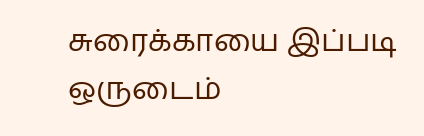சுரைக்காயை இப்படி ஒருடைம்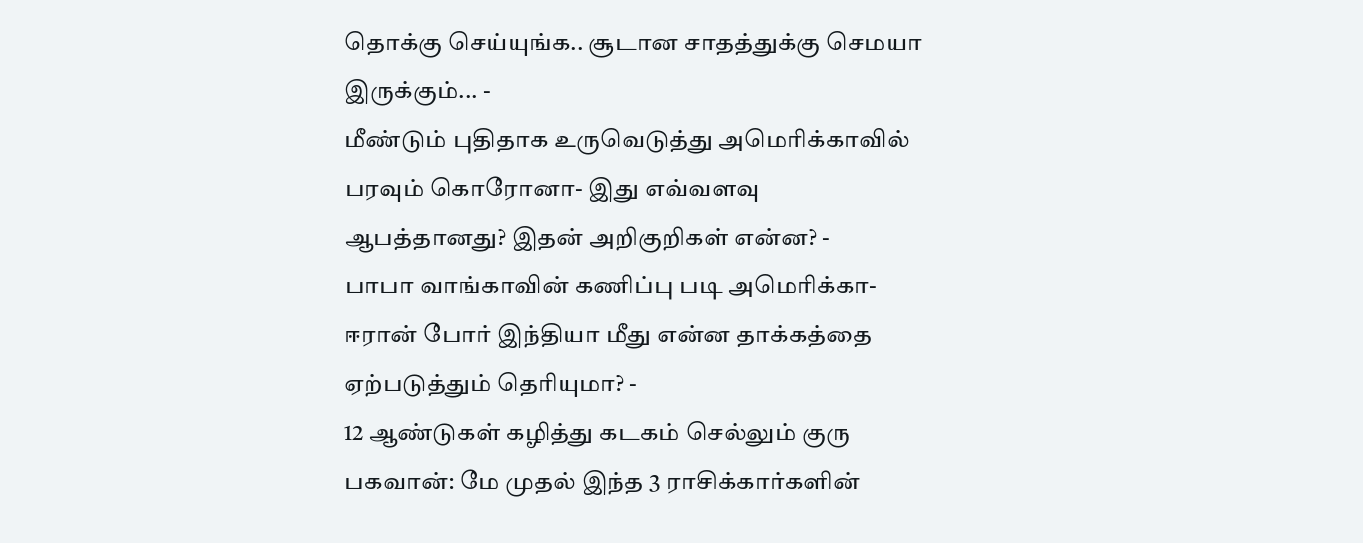தொக்கு செய்யுங்க.. சூடான சாதத்துக்கு செமயா இருக்கும்... -
மீண்டும் புதிதாக உருவெடுத்து அமெரிக்காவில் பரவும் கொரோனா- இது எவ்வளவு ஆபத்தானது? இதன் அறிகுறிகள் என்ன? -
பாபா வாங்காவின் கணிப்பு படி அமெரிக்கா-ஈரான் போர் இந்தியா மீது என்ன தாக்கத்தை ஏற்படுத்தும் தெரியுமா? -
12 ஆண்டுகள் கழித்து கடகம் செல்லும் குரு பகவான்: மே முதல் இந்த 3 ராசிக்கார்களின்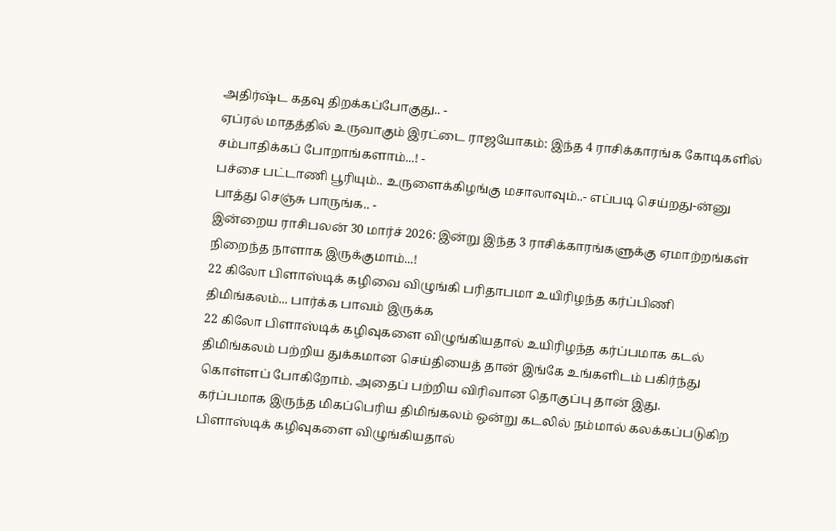அதிர்ஷ்ட கதவு திறக்கப்போகுது.. -
ஏப்ரல் மாதத்தில் உருவாகும் இரட்டை ராஜயோகம்: இந்த 4 ராசிக்காரங்க கோடிகளில் சம்பாதிக்கப் போறாங்களாம்...! -
பச்சை பட்டாணி பூரியும்.. உருளைக்கிழங்கு மசாலாவும்..- எப்படி செய்றது-ன்னு பாத்து செஞ்சு பாருங்க.. -
இன்றைய ராசிபலன் 30 மார்ச் 2026: இன்று இந்த 3 ராசிக்காரங்களுக்கு ஏமாற்றங்கள் நிறைந்த நாளாக இருக்குமாம்...!
22 கிலோ பிளாஸ்டிக் கழிவை விழுங்கி பரிதாபமா உயிரிழந்த கர்ப்பிணி திமிங்கலம்... பார்க்க பாவம் இருக்க
22 கிலோ பிளாஸ்டிக் கழிவுகளை விழுங்கியதால் உயிரிழந்த கர்ப்பமாக கடல் திமிங்கலம் பற்றிய துக்கமான செய்தியைத் தான் இங்கே உங்களிடம் பகிர்ந்து கொள்ளப் போகிறோம். அதைப் பற்றிய விரிவான தொகுப்பு தான் இது.
கர்ப்பமாக இருந்த மிகப்பெரிய திமிங்கலம் ஒன்று கடலில் நம்மால் கலக்கப்படுகிற பிளாஸ்டிக் கழிவுகளை விழுங்கியதால்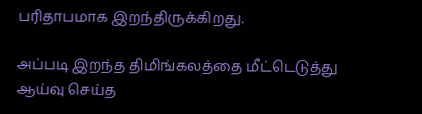பரிதாபமாக இறந்திருக்கிறது.

அப்படி இறந்த திமிங்கலத்தை மீட்டெடுத்து ஆய்வு செய்த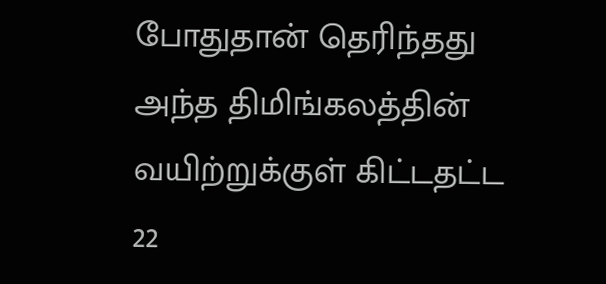போதுதான் தெரிந்தது அந்த திமிங்கலத்தின் வயிற்றுக்குள் கிட்டதட்ட 22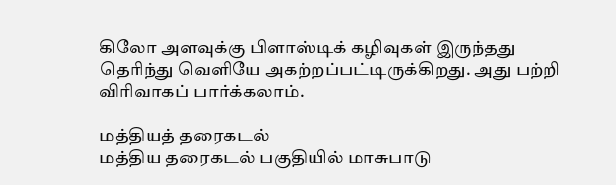கிலோ அளவுக்கு பிளாஸ்டிக் கழிவுகள் இருந்தது தெரிந்து வெளியே அகற்றப்பட்டிருக்கிறது. அது பற்றி விரிவாகப் பார்க்கலாம்.

மத்தியத் தரைகடல்
மத்திய தரைகடல் பகுதியில் மாசுபாடு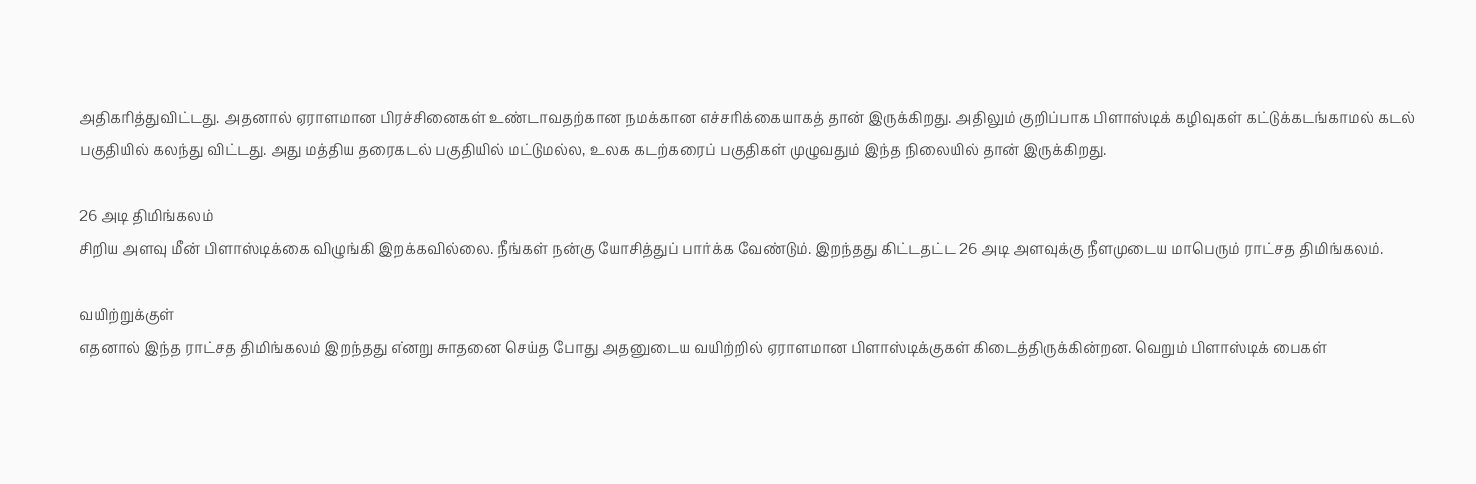அதிகரித்துவிட்டது. அதனால் ஏராளமான பிரச்சினைகள் உண்டாவதற்கான நமக்கான எச்சரிக்கையாகத் தான் இருக்கிறது. அதிலும் குறிப்பாக பிளாஸ்டிக் கழிவுகள் கட்டுக்கடங்காமல் கடல் பகுதியில் கலந்து விட்டது. அது மத்திய தரைகடல் பகுதியில் மட்டுமல்ல, உலக கடற்கரைப் பகுதிகள் முழுவதும் இந்த நிலையில் தான் இருக்கிறது.

26 அடி திமிங்கலம்
சிறிய அளவு மீன் பிளாஸ்டிக்கை விழுங்கி இறக்கவில்லை. நீங்கள் நன்கு யோசித்துப் பார்க்க வேண்டும். இறந்தது கிட்டதட்ட 26 அடி அளவுக்கு நீளமுடைய மாபெரும் ராட்சத திமிங்கலம்.

வயிற்றுக்குள்
எதனால் இந்த ராட்சத திமிங்கலம் இறந்தது எ்னறு சுாதனை செய்த போது அதனுடைய வயிற்றில் ஏராளமான பிளாஸ்டிக்குகள் கிடைத்திருக்கின்றன. வெறும் பிளாஸ்டிக் பைகள்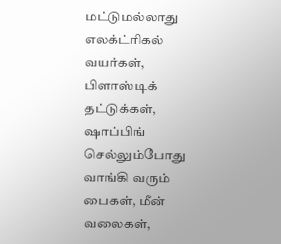மட்டுமல்லாது எலக்ட்ரிகல் வயர்கள், பிளாஸ்டிக் தட்டுக்கள், ஷாப்பிங் செல்லும்போது வாங்கி வரும் பைகள், மீன் வலைகள்,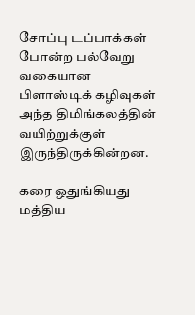சோப்பு டப்பாக்கள் போன்ற பல்வேறு வகையான பிளாஸ்டிக் கழிவுகள் அந்த திமிங்கலத்தின் வயிற்றுக்குள் இருந்திருக்கின்றன.

கரை ஒதுங்கியது
மத்திய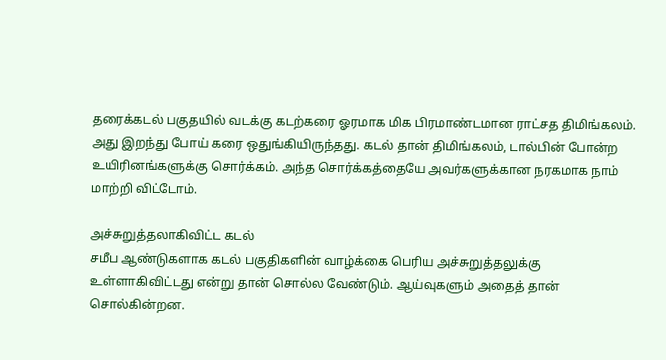தரைக்கடல் பகுதயில் வடக்கு கடற்கரை ஓரமாக மிக பிரமாண்டமான ராட்சத திமிங்கலம். அது இறந்து போய் கரை ஒதுங்கியிருந்தது. கடல் தான் திமிங்கலம், டால்பின் போன்ற உயிரினங்களுக்கு சொர்க்கம். அந்த சொர்க்கத்தையே அவர்களுக்கான நரகமாக நாம் மாற்றி விட்டோம்.

அச்சுறுத்தலாகிவிட்ட கடல்
சமீப ஆண்டுகளாக கடல் பகுதிகளின் வாழ்க்கை பெரிய அச்சுறுத்தலுக்கு உள்ளாகிவிட்டது என்று தான் சொல்ல வேண்டும். ஆய்வுகளும் அதைத் தான் சொல்கின்றன.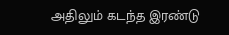அதிலும் கடந்த இரண்டு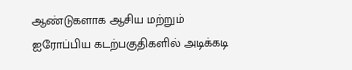ஆண்டுகளாக ஆசிய மற்றும் ஐரோப்பிய கடற்பகுதிகளில் அடிக்கடி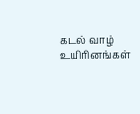கடல் வாழ் உயிரினங்கள்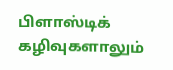பிளாஸ்டிக் கழிவுகளாலும்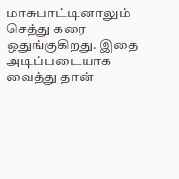மாசுபாட்டினாலும் செத்து கரை ஒதுங்குகிறது. இதை அடிப்படையாக வைத்து தான்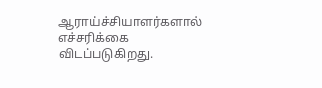ஆராய்ச்சியாளர்களால் எச்சரிக்கை விடப்படுகிறது.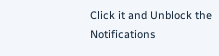Click it and Unblock the Notifications